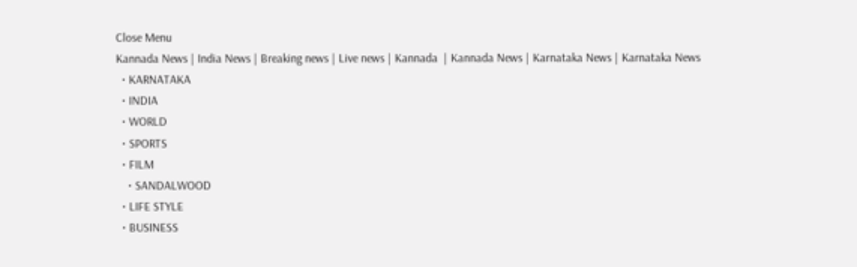Close Menu
Kannada News | India News | Breaking news | Live news | Kannada  | Kannada News | Karnataka News | Karnataka News
  • KARNATAKA
  • INDIA
  • WORLD
  • SPORTS
  • FILM
    • SANDALWOOD
  • LIFE STYLE
  • BUSINESS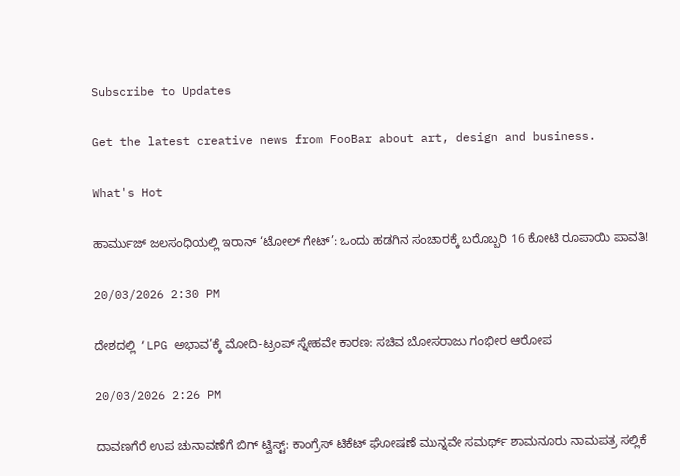Subscribe to Updates

Get the latest creative news from FooBar about art, design and business.

What's Hot

ಹಾರ್ಮುಜ್ ಜಲಸಂಧಿಯಲ್ಲಿ ಇರಾನ್ ‘ಟೋಲ್ ಗೇಟ್’: ಒಂದು ಹಡಗಿನ ಸಂಚಾರಕ್ಕೆ ಬರೊಬ್ಬರಿ 16 ಕೋಟಿ ರೂಪಾಯಿ ಪಾವತಿ!

20/03/2026 2:30 PM

ದೇಶದಲ್ಲಿ ‘LPG ಅಭಾವ’ಕ್ಕೆ ಮೋದಿ-ಟ್ರಂಪ್ ಸ್ನೇಹವೇ ಕಾರಣ: ಸಚಿವ ಬೋಸರಾಜು ಗಂಭೀರ ಆರೋಪ

20/03/2026 2:26 PM

ದಾವಣಗೆರೆ ಉಪ ಚುನಾವಣೆಗೆ ಬಿಗ್ ಟ್ವಿಸ್ಟ್: ಕಾಂಗ್ರೆಸ್ ಟಿಕೆಟ್ ಘೋಷಣೆ ಮುನ್ನವೇ ಸಮರ್ಥ್ ಶಾಮನೂರು ನಾಮಪತ್ರ ಸಲ್ಲಿಕೆ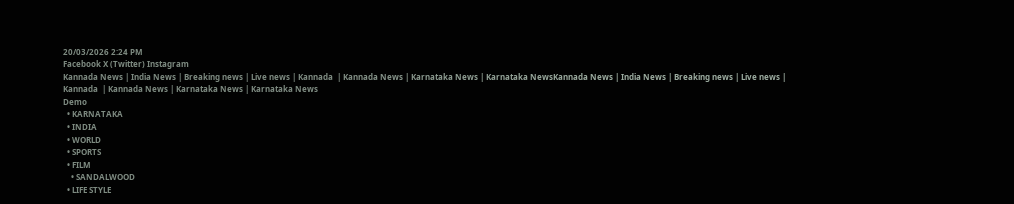20/03/2026 2:24 PM
Facebook X (Twitter) Instagram
Kannada News | India News | Breaking news | Live news | Kannada  | Kannada News | Karnataka News | Karnataka NewsKannada News | India News | Breaking news | Live news | Kannada  | Kannada News | Karnataka News | Karnataka News
Demo
  • KARNATAKA
  • INDIA
  • WORLD
  • SPORTS
  • FILM
    • SANDALWOOD
  • LIFE STYLE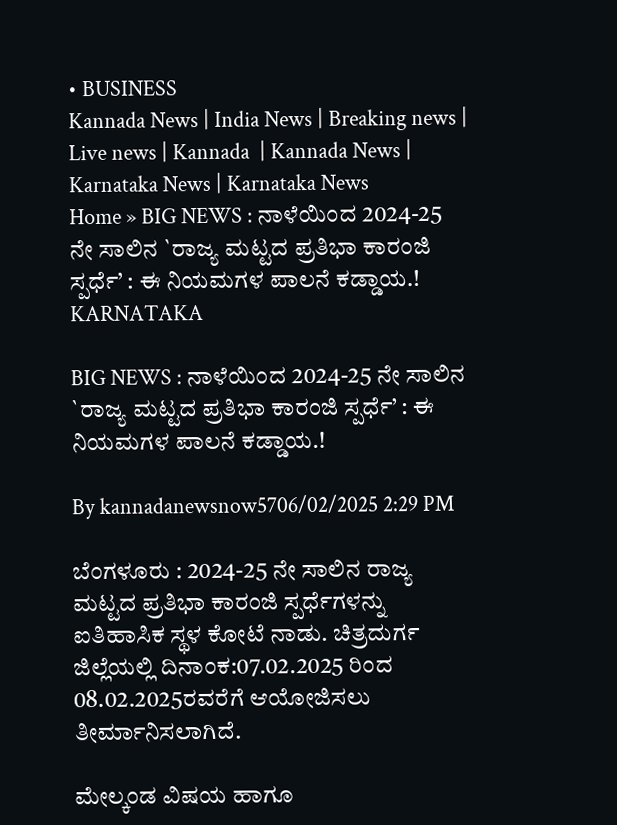• BUSINESS
Kannada News | India News | Breaking news | Live news | Kannada  | Kannada News | Karnataka News | Karnataka News
Home » BIG NEWS : ನಾಳೆಯಿಂದ 2024-25 ನೇ ಸಾಲಿನ `ರಾಜ್ಯ ಮಟ್ಟದ ಪ್ರತಿಭಾ ಕಾರಂಜಿ ಸ್ಪರ್ಧೆ’ : ಈ ನಿಯಮಗಳ ಪಾಲನೆ ಕಡ್ಡಾಯ.!
KARNATAKA

BIG NEWS : ನಾಳೆಯಿಂದ 2024-25 ನೇ ಸಾಲಿನ `ರಾಜ್ಯ ಮಟ್ಟದ ಪ್ರತಿಭಾ ಕಾರಂಜಿ ಸ್ಪರ್ಧೆ’ : ಈ ನಿಯಮಗಳ ಪಾಲನೆ ಕಡ್ಡಾಯ.!

By kannadanewsnow5706/02/2025 2:29 PM

ಬೆಂಗಳೂರು : 2024-25 ನೇ ಸಾಲಿನ ರಾಜ್ಯ ಮಟ್ಟದ ಪ್ರತಿಭಾ ಕಾರಂಜಿ ಸ್ಪರ್ಧೆಗಳನ್ನು ಐತಿಹಾಸಿಕ ಸ್ಥಳ ಕೋಟೆ ನಾಡು. ಚಿತ್ರದುರ್ಗ ಜಿಲ್ಲೆಯಲ್ಲಿ ದಿನಾಂಕ:07.02.2025 ರಿಂದ 08.02.2025ರವರೆಗೆ ಆಯೋಜಿಸಲು ತೀರ್ಮಾನಿಸಲಾಗಿದೆ.

ಮೇಲ್ಕಂಡ ವಿಷಯ ಹಾಗೂ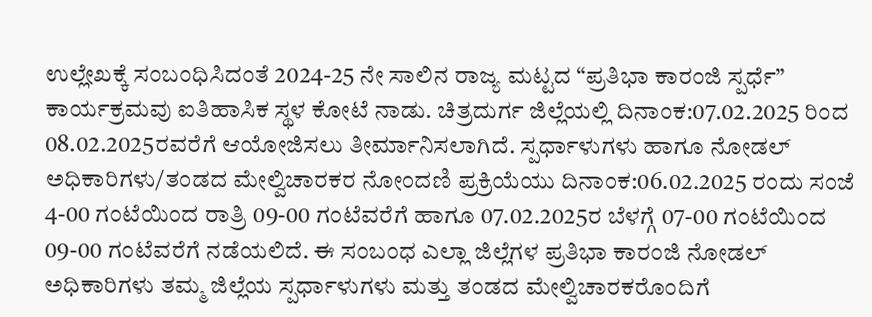ಉಲ್ಲೇಖಕ್ಕೆ ಸಂಬಂಧಿಸಿದಂತೆ 2024-25 ನೇ ಸಾಲಿನ ರಾಜ್ಯ ಮಟ್ಟದ “ಪ್ರತಿಭಾ ಕಾರಂಜಿ ಸ್ಪರ್ಧೆ” ಕಾರ್ಯಕ್ರಮವು ಐತಿಹಾಸಿಕ ಸ್ಥಳ ಕೋಟೆ ನಾಡು. ಚಿತ್ರದುರ್ಗ ಜಿಲ್ಲೆಯಲ್ಲಿ ದಿನಾಂಕ:07.02.2025 ರಿಂದ 08.02.2025ರವರೆಗೆ ಆಯೋಜಿಸಲು ತೀರ್ಮಾನಿಸಲಾಗಿದೆ. ಸ್ಪರ್ಧಾಳುಗಳು ಹಾಗೂ ನೋಡಲ್ ಅಧಿಕಾರಿಗಳು/ತಂಡದ ಮೇಲ್ವಿಚಾರಕರ ನೋಂದಣಿ ಪ್ರಕ್ರಿಯೆಯು ದಿನಾಂಕ:06.02.2025 ರಂದು ಸಂಜೆ 4-00 ಗಂಟೆಯಿಂದ ರಾತ್ರಿ 09-00 ಗಂಟೆವರೆಗೆ ಹಾಗೂ 07.02.2025ರ ಬೆಳಗ್ಗೆ 07-00 ಗಂಟೆಯಿಂದ 09-00 ಗಂಟೆವರೆಗೆ ನಡೆಯಲಿದೆ. ಈ ಸಂಬಂಧ ಎಲ್ಲಾ ಜಿಲ್ಲೆಗಳ ಪ್ರತಿಭಾ ಕಾರಂಜಿ ನೋಡಲ್ ಅಧಿಕಾರಿಗಳು ತಮ್ಮ ಜಿಲ್ಲೆಯ ಸ್ಪರ್ಧಾಳುಗಳು ಮತ್ತು ತಂಡದ ಮೇಲ್ವಿಚಾರಕರೊಂದಿಗೆ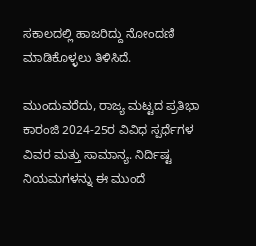ಸಕಾಲದಲ್ಲಿ ಹಾಜರಿದ್ದು ನೋಂದಣಿ ಮಾಡಿಕೊಳ್ಳಲು ತಿಳಿಸಿದೆ.

ಮುಂದುವರೆದು, ರಾಜ್ಯ ಮಟ್ಟದ ಪ್ರತಿಭಾ ಕಾರಂಜಿ 2024-25ರ ವಿವಿಧ ಸ್ಪರ್ಧೆಗಳ ವಿವರ ಮತ್ತು ಸಾಮಾನ್ಯ. ನಿರ್ದಿಷ್ಟ ನಿಯಮಗಳನ್ನು ಈ ಮುಂದೆ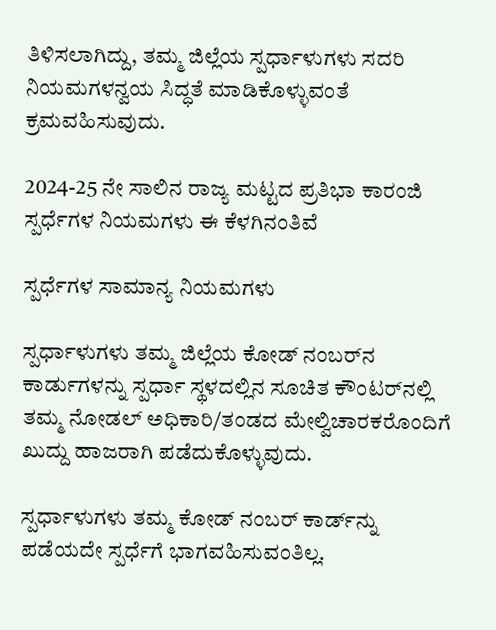ತಿಳಿಸಲಾಗಿದ್ದು, ತಮ್ಮ ಜಿಲ್ಲೆಯ ಸ್ಪರ್ಧಾಳುಗಳು ಸದರಿ ನಿಯಮಗಳನ್ವಯ ಸಿದ್ಧತೆ ಮಾಡಿಕೊಳ್ಳುವಂತೆ ಕ್ರಮವಹಿಸುವುದು.

2024-25 ನೇ ಸಾಲಿನ ರಾಜ್ಯ ಮಟ್ಟದ ಪ್ರತಿಭಾ ಕಾರಂಜಿ ಸ್ಪರ್ಧೆಗಳ ನಿಯಮಗಳು ಈ ಕೆಳಗಿನಂತಿವೆ

ಸ್ಪರ್ಧೆಗಳ ಸಾಮಾನ್ಯ ನಿಯಮಗಳು

ಸ್ಪರ್ಧಾಳುಗಳು ತಮ್ಮ ಜಿಲ್ಲೆಯ ಕೋಡ್ ನಂಬರ್‌ನ ಕಾರ್ಡುಗಳನ್ನು ಸ್ಪರ್ಧಾ ಸ್ಥಳದಲ್ಲಿನ ಸೂಚಿತ ಕೌಂಟರ್‌ನಲ್ಲಿ ತಮ್ಮ ನೋಡಲ್ ಅಧಿಕಾರಿ/ತಂಡದ ಮೇಲ್ವಿಚಾರಕರೊಂದಿಗೆ ಖುದ್ದು ಹಾಜರಾಗಿ ಪಡೆದುಕೊಳ್ಳುವುದು.

ಸ್ಪರ್ಧಾಳುಗಳು ತಮ್ಮ ಕೋಡ್ ನಂಬರ್ ಕಾರ್ಡ್‌ನ್ನು ಪಡೆಯದೇ ಸ್ಪರ್ಧೆಗೆ ಭಾಗವಹಿಸುವಂತಿಲ್ಲ.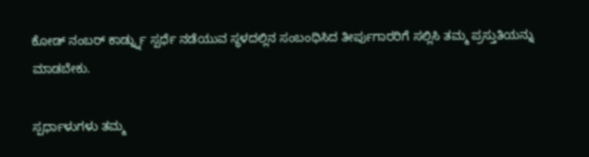ಕೋಡ್ ನಂಬರ್ ಕಾರ್ಡ್ನ್ನು ಸ್ಪರ್ಧೆ ನಡೆಯುವ ಸ್ಥಳದಲ್ಲಿನ ಸಂಬಂಧಿಸಿದ ತೀರ್ಪುಗಾರರಿಗೆ ಸಲ್ಲಿಸಿ ತಮ್ಮ ಪ್ರಸ್ತುತಿಯನ್ನು ಮಾಡಬೇಕು.

ಸ್ಪರ್ಧಾಳುಗಳು ತಮ್ಮ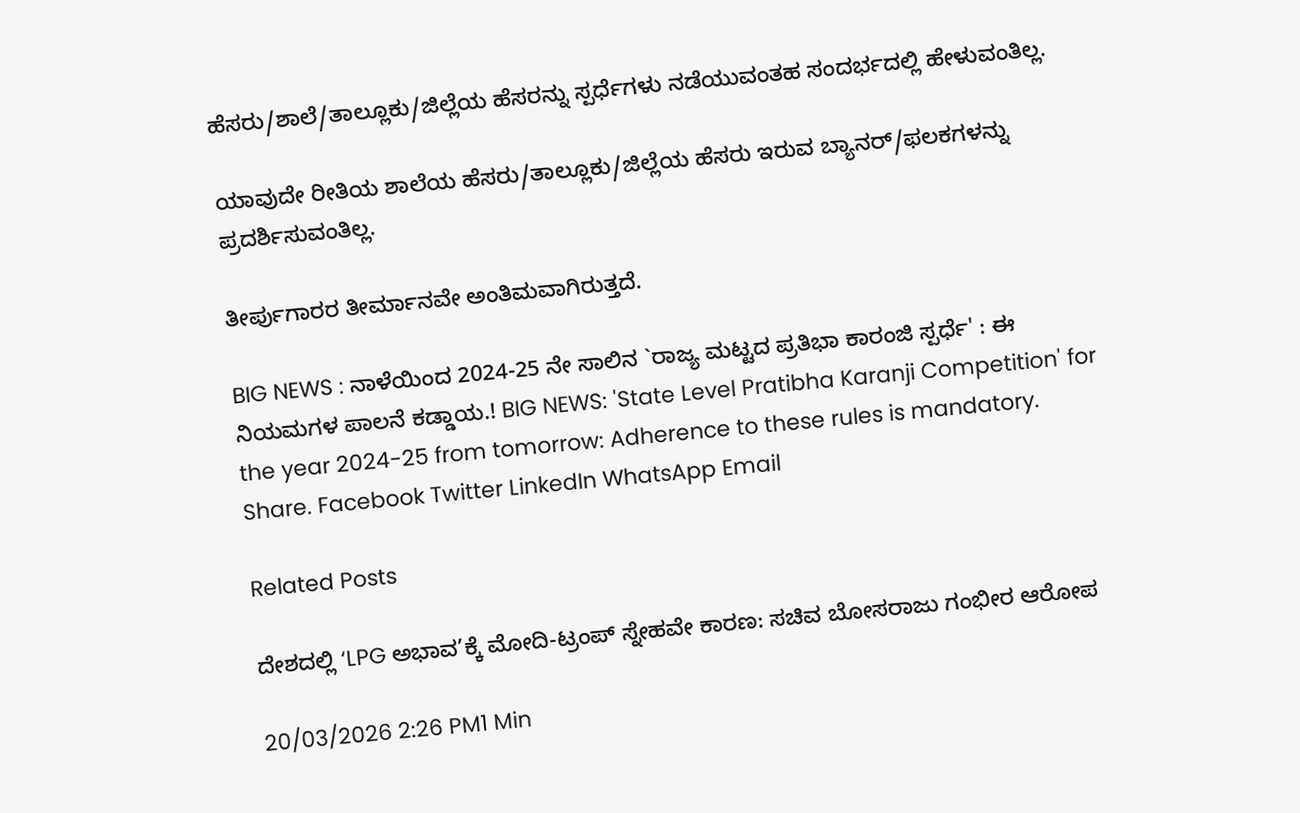ಹೆಸರು/ಶಾಲೆ/ತಾಲ್ಲೂಕು/ಜಿಲ್ಲೆಯ ಹೆಸರನ್ನು ಸ್ಪರ್ಧೆಗಳು ನಡೆಯುವಂತಹ ಸಂದರ್ಭದಲ್ಲಿ ಹೇಳುವಂತಿಲ್ಲ.

ಯಾವುದೇ ರೀತಿಯ ಶಾಲೆಯ ಹೆಸರು/ತಾಲ್ಲೂಕು/ಜಿಲ್ಲೆಯ ಹೆಸರು ಇರುವ ಬ್ಯಾನರ್/ಫಲಕಗಳನ್ನು ಪ್ರದರ್ಶಿಸುವಂತಿಲ್ಲ.

ತೀರ್ಪುಗಾರರ ತೀರ್ಮಾನವೇ ಅಂತಿಮವಾಗಿರುತ್ತದೆ.

BIG NEWS : ನಾಳೆಯಿಂದ 2024-25 ನೇ ಸಾಲಿನ `ರಾಜ್ಯ ಮಟ್ಟದ ಪ್ರತಿಭಾ ಕಾರಂಜಿ ಸ್ಪರ್ಧೆ' : ಈ ನಿಯಮಗಳ ಪಾಲನೆ ಕಡ್ಡಾಯ.! BIG NEWS: 'State Level Pratibha Karanji Competition' for the year 2024-25 from tomorrow: Adherence to these rules is mandatory.
Share. Facebook Twitter LinkedIn WhatsApp Email

Related Posts

ದೇಶದಲ್ಲಿ ‘LPG ಅಭಾವ’ಕ್ಕೆ ಮೋದಿ-ಟ್ರಂಪ್ ಸ್ನೇಹವೇ ಕಾರಣ: ಸಚಿವ ಬೋಸರಾಜು ಗಂಭೀರ ಆರೋಪ

20/03/2026 2:26 PM1 Min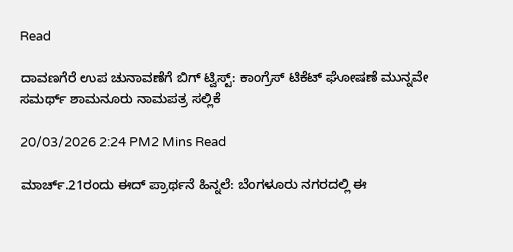Read

ದಾವಣಗೆರೆ ಉಪ ಚುನಾವಣೆಗೆ ಬಿಗ್ ಟ್ವಿಸ್ಟ್: ಕಾಂಗ್ರೆಸ್ ಟಿಕೆಟ್ ಘೋಷಣೆ ಮುನ್ನವೇ ಸಮರ್ಥ್ ಶಾಮನೂರು ನಾಮಪತ್ರ ಸಲ್ಲಿಕೆ

20/03/2026 2:24 PM2 Mins Read

ಮಾರ್ಚ್.21ರಂದು ಈದ್‌ ಪ್ರಾರ್ಥನೆ ಹಿನ್ನಲೆ: ಬೆಂಗಳೂರು ನಗರದಲ್ಲಿ ಈ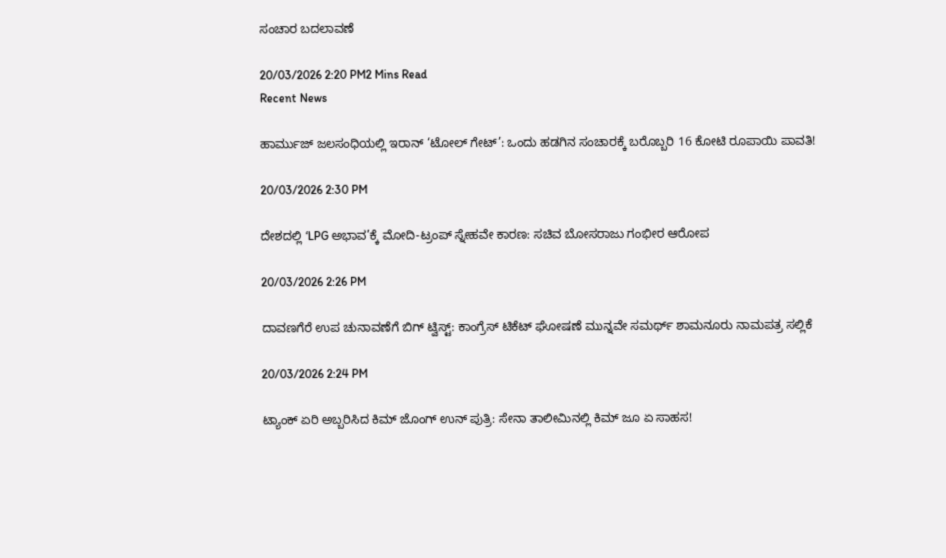ಸಂಚಾರ ಬದಲಾವಣೆ

20/03/2026 2:20 PM2 Mins Read
Recent News

ಹಾರ್ಮುಜ್ ಜಲಸಂಧಿಯಲ್ಲಿ ಇರಾನ್ ‘ಟೋಲ್ ಗೇಟ್’: ಒಂದು ಹಡಗಿನ ಸಂಚಾರಕ್ಕೆ ಬರೊಬ್ಬರಿ 16 ಕೋಟಿ ರೂಪಾಯಿ ಪಾವತಿ!

20/03/2026 2:30 PM

ದೇಶದಲ್ಲಿ ‘LPG ಅಭಾವ’ಕ್ಕೆ ಮೋದಿ-ಟ್ರಂಪ್ ಸ್ನೇಹವೇ ಕಾರಣ: ಸಚಿವ ಬೋಸರಾಜು ಗಂಭೀರ ಆರೋಪ

20/03/2026 2:26 PM

ದಾವಣಗೆರೆ ಉಪ ಚುನಾವಣೆಗೆ ಬಿಗ್ ಟ್ವಿಸ್ಟ್: ಕಾಂಗ್ರೆಸ್ ಟಿಕೆಟ್ ಘೋಷಣೆ ಮುನ್ನವೇ ಸಮರ್ಥ್ ಶಾಮನೂರು ನಾಮಪತ್ರ ಸಲ್ಲಿಕೆ

20/03/2026 2:24 PM

ಟ್ಯಾಂಕ್ ಏರಿ ಅಬ್ಬರಿಸಿದ ಕಿಮ್ ಜೊಂಗ್ ಉನ್ ಪುತ್ರಿ: ಸೇನಾ ತಾಲೀಮಿನಲ್ಲಿ ಕಿಮ್ ಜೂ ಏ ಸಾಹಸ!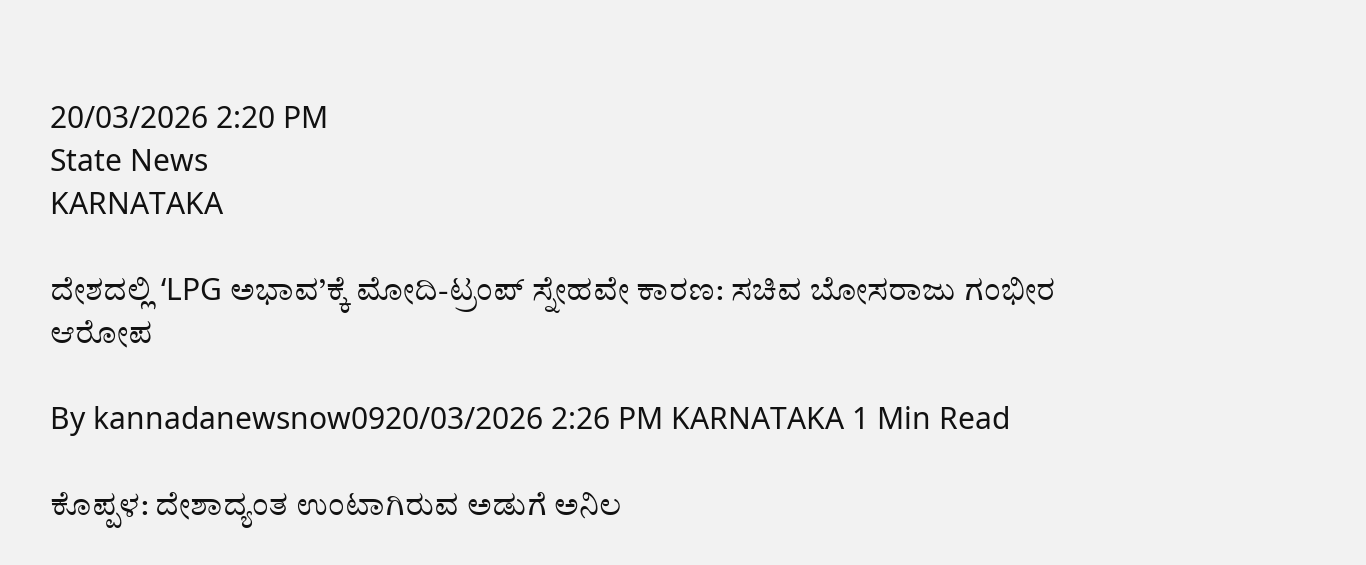20/03/2026 2:20 PM
State News
KARNATAKA

ದೇಶದಲ್ಲಿ ‘LPG ಅಭಾವ’ಕ್ಕೆ ಮೋದಿ-ಟ್ರಂಪ್ ಸ್ನೇಹವೇ ಕಾರಣ: ಸಚಿವ ಬೋಸರಾಜು ಗಂಭೀರ ಆರೋಪ

By kannadanewsnow0920/03/2026 2:26 PM KARNATAKA 1 Min Read

ಕೊಪ್ಪಳ: ದೇಶಾದ್ಯಂತ ಉಂಟಾಗಿರುವ ಅಡುಗೆ ಅನಿಲ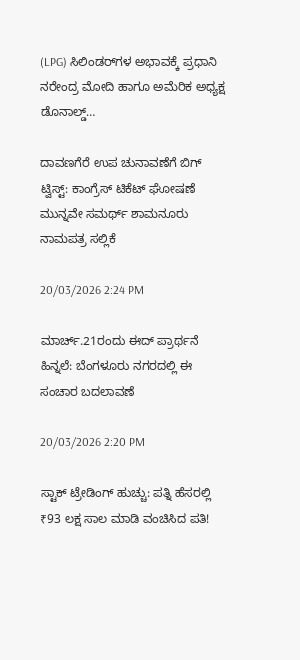(LPG) ಸಿಲಿಂಡರ್‌ಗಳ ಅಭಾವಕ್ಕೆ ಪ್ರಧಾನಿ ನರೇಂದ್ರ ಮೋದಿ ಹಾಗೂ ಅಮೆರಿಕ ಅಧ್ಯಕ್ಷ ಡೊನಾಲ್ಡ್…

ದಾವಣಗೆರೆ ಉಪ ಚುನಾವಣೆಗೆ ಬಿಗ್ ಟ್ವಿಸ್ಟ್: ಕಾಂಗ್ರೆಸ್ ಟಿಕೆಟ್ ಘೋಷಣೆ ಮುನ್ನವೇ ಸಮರ್ಥ್ ಶಾಮನೂರು ನಾಮಪತ್ರ ಸಲ್ಲಿಕೆ

20/03/2026 2:24 PM

ಮಾರ್ಚ್.21ರಂದು ಈದ್‌ ಪ್ರಾರ್ಥನೆ ಹಿನ್ನಲೆ: ಬೆಂಗಳೂರು ನಗರದಲ್ಲಿ ಈ ಸಂಚಾರ ಬದಲಾವಣೆ

20/03/2026 2:20 PM

ಸ್ಟಾಕ್ ಟ್ರೇಡಿಂಗ್ ಹುಚ್ಚು: ಪತ್ನಿ ಹೆಸರಲ್ಲಿ ₹93 ಲಕ್ಷ ಸಾಲ ಮಾಡಿ ವಂಚಿಸಿದ ಪತಿ!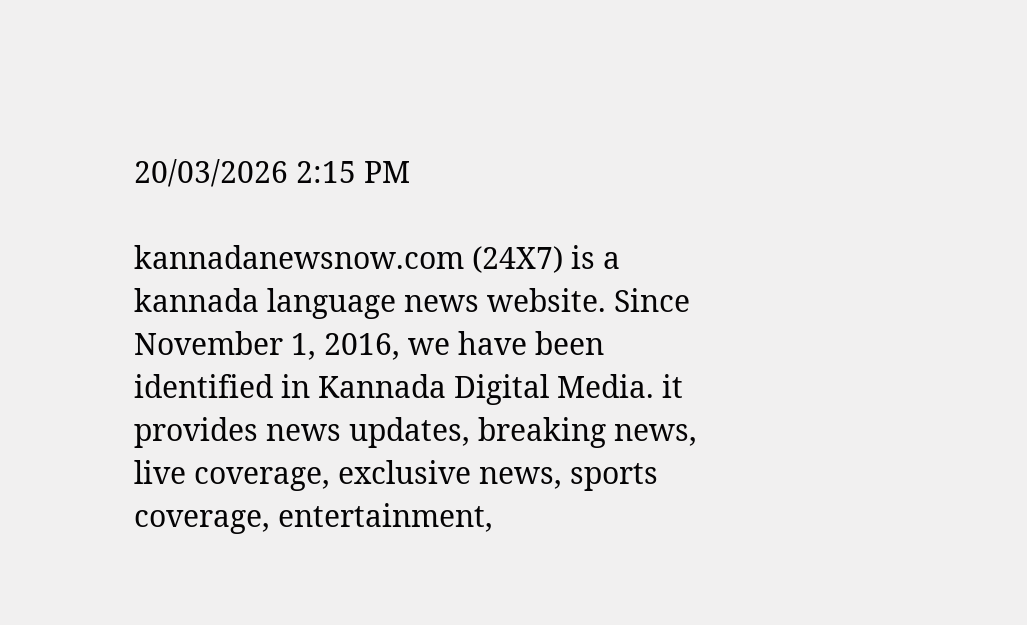20/03/2026 2:15 PM

kannadanewsnow.com (24X7) is a kannada language news website. Since November 1, 2016, we have been identified in Kannada Digital Media. it provides news updates, breaking news, live coverage, exclusive news, sports coverage, entertainment,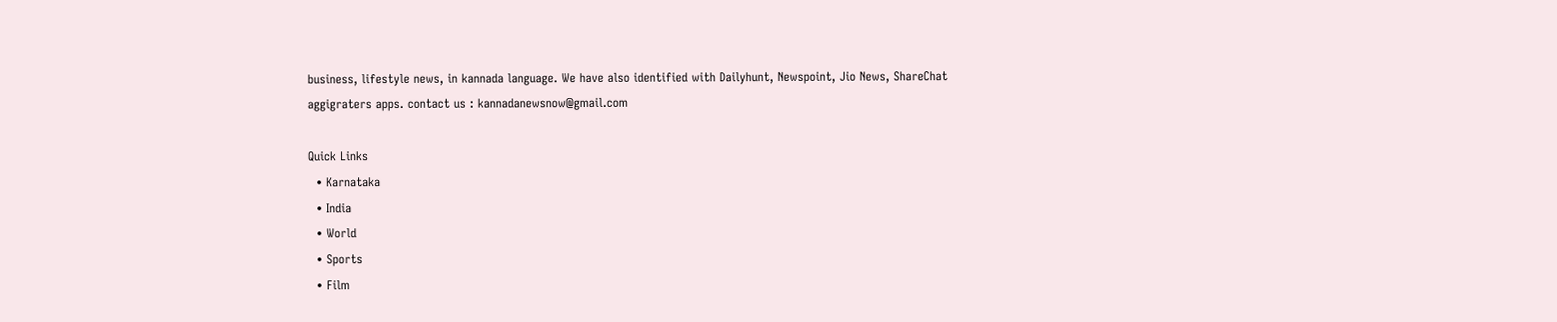business, lifestyle news, in kannada language. We have also identified with Dailyhunt, Newspoint, Jio News, ShareChat aggigraters apps. contact us : kannadanewsnow@gmail.com

Quick Links
  • Karnataka
  • India
  • World
  • Sports
  • Film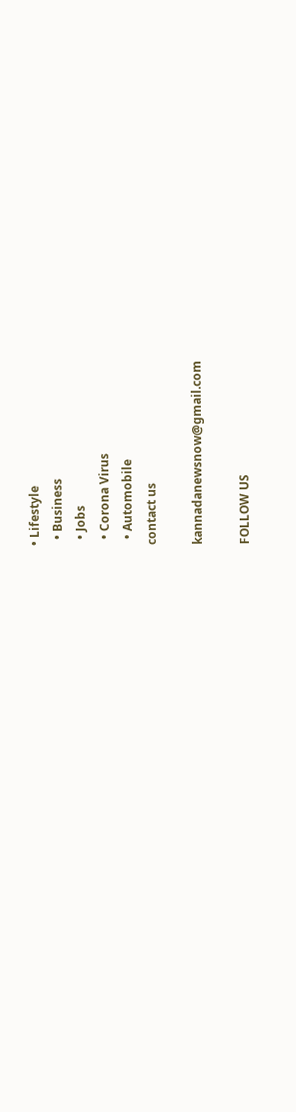• Lifestyle
  • Business
  • Jobs
  • Corona Virus
  • Automobile
contact us

kannadanewsnow@gmail.com

FOLLOW US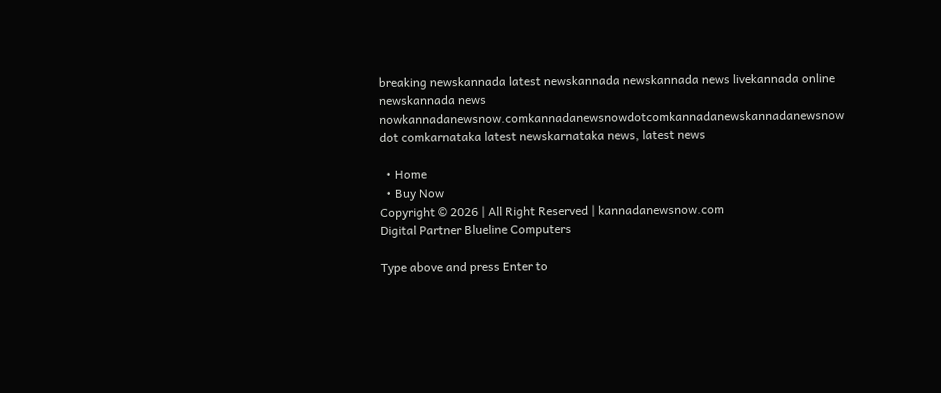breaking newskannada latest newskannada newskannada news livekannada online newskannada news nowkannadanewsnow.comkannadanewsnowdotcomkannadanewskannadanewsnow dot comkarnataka latest newskarnataka news, latest news

  • Home
  • Buy Now
Copyright © 2026 | All Right Reserved | kannadanewsnow.com
Digital Partner Blueline Computers

Type above and press Enter to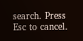search. Press Esc to cancel.